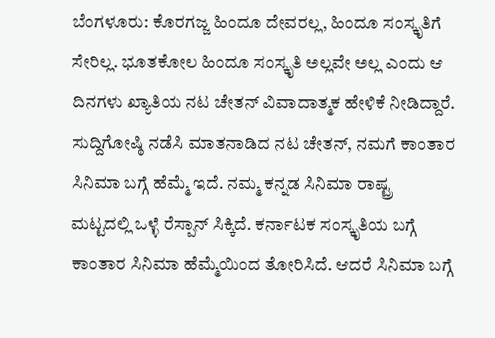ಬೆಂಗಳೂರು: ಕೊರಗಜ್ಜ ಹಿಂದೂ ದೇವರಲ್ಲ, ಹಿಂದೂ ಸಂಸ್ಕೃತಿಗೆ ಸೇರಿಲ್ಲ. ಭೂತಕೋಲ ಹಿಂದೂ ಸಂಸ್ಕೃತಿ ಅಲ್ಲವೇ ಅಲ್ಲ ಎಂದು ಆ ದಿನಗಳು ಖ್ಯಾತಿಯ ನಟ ಚೇತನ್ ವಿವಾದಾತ್ಮಕ ಹೇಳಿಕೆ ನೀಡಿದ್ದಾರೆ.
ಸುದ್ದಿಗೋಷ್ಠಿ ನಡೆಸಿ ಮಾತನಾಡಿದ ನಟ ಚೇತನ್, ನಮಗೆ ಕಾಂತಾರ ಸಿನಿಮಾ ಬಗ್ಗೆ ಹೆಮ್ಮೆ ಇದೆ. ನಮ್ಮ ಕನ್ನಡ ಸಿನಿಮಾ ರಾಷ್ಟ್ರ ಮಟ್ಟದಲ್ಲಿ ಒಳ್ಳೆ ರೆಸ್ಪಾನ್ ಸಿಕ್ಕಿದೆ. ಕರ್ನಾಟಕ ಸಂಸ್ಕೃತಿಯ ಬಗ್ಗೆ ಕಾಂತಾರ ಸಿನಿಮಾ ಹೆಮ್ಮೆಯಿಂದ ತೋರಿಸಿದೆ. ಆದರೆ ಸಿನಿಮಾ ಬಗ್ಗೆ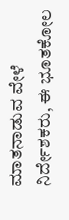ಮಾತನಾಡುವ ವೇಳೆ ನಿರ್ದೇಶಕರು, ಈ ಭೂತಕೋಲ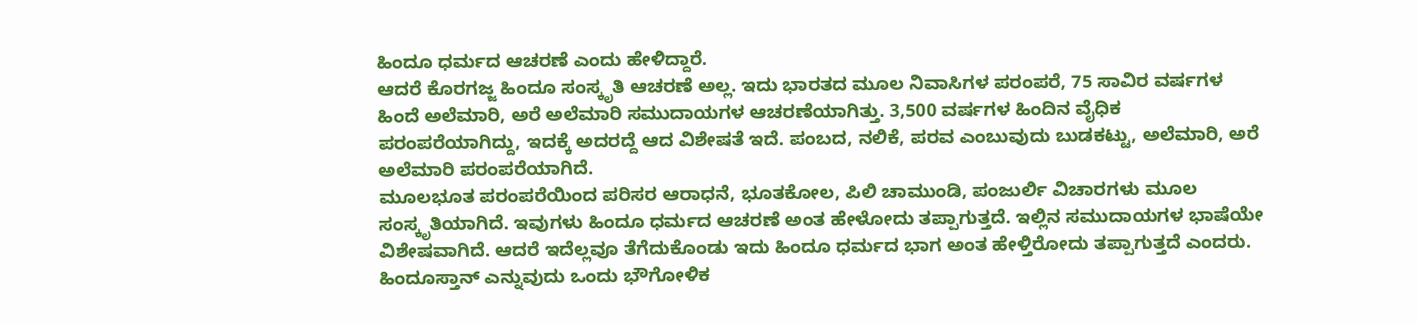ಹಿಂದೂ ಧರ್ಮದ ಆಚರಣೆ ಎಂದು ಹೇಳಿದ್ದಾರೆ.
ಆದರೆ ಕೊರಗಜ್ಜ ಹಿಂದೂ ಸಂಸ್ಕೃತಿ ಆಚರಣೆ ಅಲ್ಲ. ಇದು ಭಾರತದ ಮೂಲ ನಿವಾಸಿಗಳ ಪರಂಪರೆ, 75 ಸಾವಿರ ವರ್ಷಗಳ ಹಿಂದೆ ಅಲೆಮಾರಿ, ಅರೆ ಅಲೆಮಾರಿ ಸಮುದಾಯಗಳ ಆಚರಣೆಯಾಗಿತ್ತು. 3,500 ವರ್ಷಗಳ ಹಿಂದಿನ ವೈಧಿಕ ಪರಂಪರೆಯಾಗಿದ್ದು, ಇದಕ್ಕೆ ಅದರದ್ದೆ ಆದ ವಿಶೇಷತೆ ಇದೆ. ಪಂಬದ, ನಲಿಕೆ, ಪರವ ಎಂಬುವುದು ಬುಡಕಟ್ಟು, ಅಲೆಮಾರಿ, ಅರೆ ಅಲೆಮಾರಿ ಪರಂಪರೆಯಾಗಿದೆ.
ಮೂಲಭೂತ ಪರಂಪರೆಯಿಂದ ಪರಿಸರ ಆರಾಧನೆ, ಭೂತಕೋಲ, ಪಿಲಿ ಚಾಮುಂಡಿ, ಪಂಜುರ್ಲಿ ವಿಚಾರಗಳು ಮೂಲ ಸಂಸ್ಕೃತಿಯಾಗಿದೆ. ಇವುಗಳು ಹಿಂದೂ ಧರ್ಮದ ಆಚರಣೆ ಅಂತ ಹೇಳೋದು ತಪ್ಪಾಗುತ್ತದೆ. ಇಲ್ಲಿನ ಸಮುದಾಯಗಳ ಭಾಷೆಯೇ ವಿಶೇಷವಾಗಿದೆ. ಆದರೆ ಇದೆಲ್ಲವೂ ತೆಗೆದುಕೊಂಡು ಇದು ಹಿಂದೂ ಧರ್ಮದ ಭಾಗ ಅಂತ ಹೇಳ್ತಿರೋದು ತಪ್ಪಾಗುತ್ತದೆ ಎಂದರು.
ಹಿಂದೂಸ್ತಾನ್ ಎನ್ನುವುದು ಒಂದು ಭೌಗೋಳಿಕ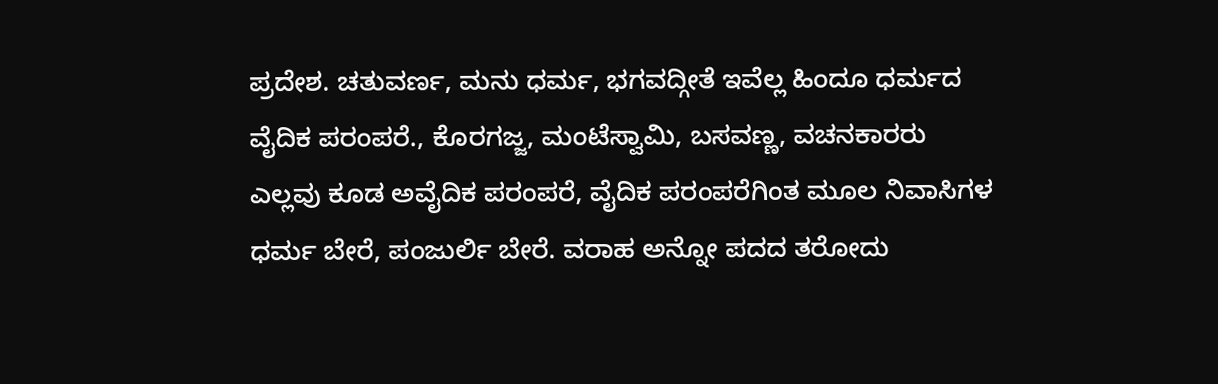ಪ್ರದೇಶ. ಚತುವರ್ಣ, ಮನು ಧರ್ಮ, ಭಗವದ್ಗೀತೆ ಇವೆಲ್ಲ ಹಿಂದೂ ಧರ್ಮದ ವೈದಿಕ ಪರಂಪರೆ., ಕೊರಗಜ್ಜ, ಮಂಟೆಸ್ವಾಮಿ, ಬಸವಣ್ಣ, ವಚನಕಾರರು ಎಲ್ಲವು ಕೂಡ ಅವೈದಿಕ ಪರಂಪರೆ, ವೈದಿಕ ಪರಂಪರೆಗಿಂತ ಮೂಲ ನಿವಾಸಿಗಳ ಧರ್ಮ ಬೇರೆ, ಪಂಜುರ್ಲಿ ಬೇರೆ. ವರಾಹ ಅನ್ನೋ ಪದದ ತರೋದು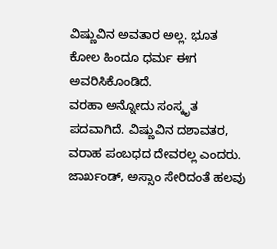ವಿಷ್ಣುವಿನ ಅವತಾರ ಅಲ್ಲ. ಭೂತ ಕೋಲ ಹಿಂದೂ ಧರ್ಮ ಈಗ ಅವರಿಸಿಕೊಂಡಿದೆ.
ವರಹಾ ಅನ್ನೋದು ಸಂಸ್ಕೃತ ಪದವಾಗಿದೆ. ವಿಷ್ಣುವಿನ ದಶಾವತರ, ವರಾಹ ಪಂಬಧದ ದೇವರಲ್ಲ ಎಂದರು. ಜಾರ್ಖಂಡ್, ಅಸ್ಸಾಂ ಸೇರಿದಂತೆ ಹಲವು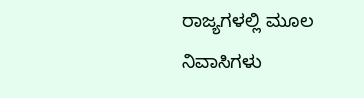ರಾಜ್ಯಗಳಲ್ಲಿ ಮೂಲ ನಿವಾಸಿಗಳು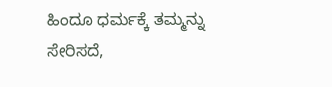ಹಿಂದೂ ಧರ್ಮಕ್ಕೆ ತಮ್ಮನ್ನು ಸೇರಿಸದೆ,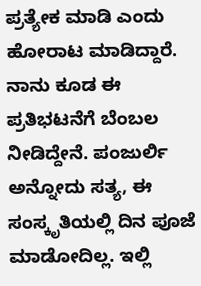ಪ್ರತ್ಯೇಕ ಮಾಡಿ ಎಂದು ಹೋರಾಟ ಮಾಡಿದ್ದಾರೆ. ನಾನು ಕೂಡ ಈ ಪ್ರತಿಭಟನೆಗೆ ಬೆಂಬಲ ನೀಡಿದ್ದೇನೆ. ಪಂಜುರ್ಲಿ ಅನ್ನೋದು ಸತ್ಯ, ಈ ಸಂಸ್ಕೃತಿಯಲ್ಲಿ ದಿನ ಪೂಜೆ ಮಾಡೋದಿಲ್ಲ. ಇಲ್ಲಿ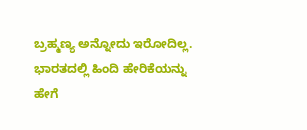ಬ್ರಹ್ಮಣ್ಯ ಅನ್ನೋದು ಇರೋದಿಲ್ಲ. ಭಾರತದಲ್ಲಿ ಹಿಂದಿ ಹೇರಿಕೆಯನ್ನು ಹೇಗೆ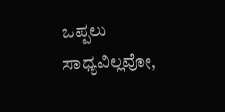ಒಪ್ಪಲು ಸಾಧ್ಯವಿಲ್ಲವೋ,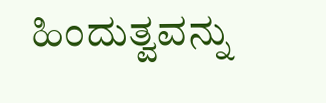ಹಿಂದುತ್ವವನ್ನು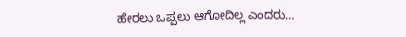ಹೇರಲು ಒಪ್ಪಲು ಆಗೋದಿಲ್ಲ ಎಂದರು…